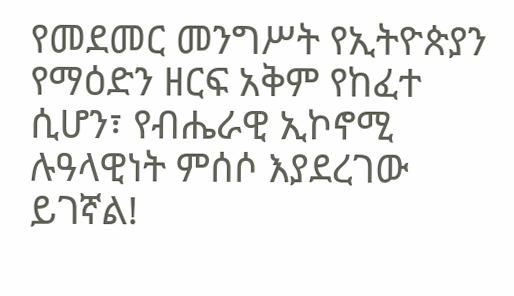የመደመር መንግሥት የኢትዮጵያን የማዕድን ዘርፍ አቅም የከፈተ ሲሆን፣ የብሔራዊ ኢኮኖሚ ሉዓላዊነት ምሰሶ እያደረገው ይገኛል!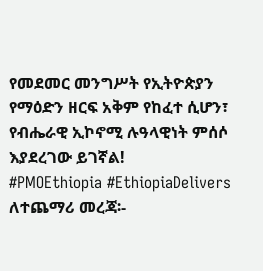የመደመር መንግሥት የኢትዮጵያን የማዕድን ዘርፍ አቅም የከፈተ ሲሆን፣ የብሔራዊ ኢኮኖሚ ሉዓላዊነት ምሰሶ እያደረገው ይገኛል!
#PMOEthiopia #EthiopiaDelivers
ለተጨማሪ መረጃ፡-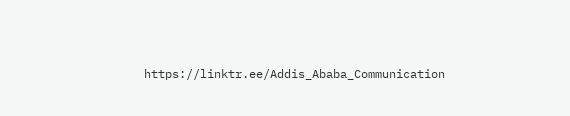https://linktr.ee/Addis_Ababa_Communication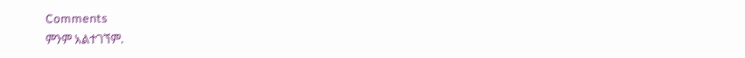Comments
ምንም አልተገኘም.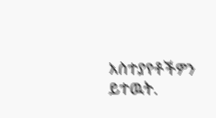አስተያየቶችዎን ይተዉት.